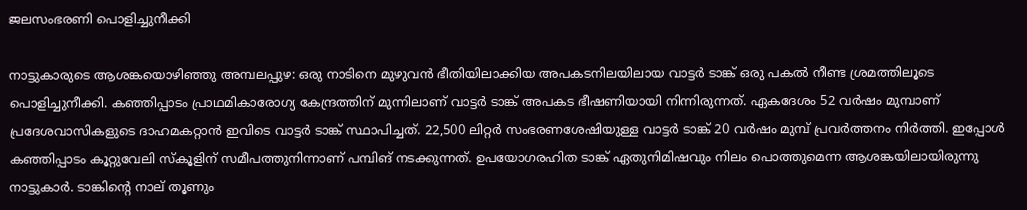ജലസംഭരണി പൊളിച്ചുനീക്കി

നാട്ടുകാരുടെ ആശങ്കയൊഴിഞ്ഞു അമ്പലപ്പുഴ: ഒരു നാടിനെ മുഴുവൻ ഭീതിയിലാക്കിയ അപകടനിലയിലായ വാട്ടർ ടാങ്ക് ഒരു പകൽ നീണ്ട ശ്രമത്തിലൂടെ പൊളിച്ചുനീക്കി. കഞ്ഞിപ്പാടം പ്രാഥമികാരോഗ്യ കേന്ദ്രത്തിന് മുന്നിലാണ് വാട്ടർ ടാങ്ക് അപകട ഭീഷണിയായി നിന്നിരുന്നത്. ഏകദേശം 52 വർഷം മുമ്പാണ് പ്രദേശവാസികളുടെ ദാഹമകറ്റാൻ ഇവിടെ വാട്ടർ ടാങ്ക് സ്ഥാപിച്ചത്. 22,500 ലിറ്റർ സംഭരണശേഷിയുള്ള വാട്ടർ ടാങ്ക് 20 വർഷം മുമ്പ് പ്രവർത്തനം നിർത്തി. ഇപ്പോൾ കഞ്ഞിപ്പാടം കൂറ്റുവേലി സ്കൂളിന് സമീപത്തുനിന്നാണ് പമ്പിങ് നടക്കുന്നത്. ഉപയോഗരഹിത ടാങ്ക് ഏതുനിമിഷവും നിലം പൊത്തുമെന്ന ആശങ്കയിലായിരുന്നു നാട്ടുകാർ. ടാങ്കിന്‍റെ നാല് തൂണും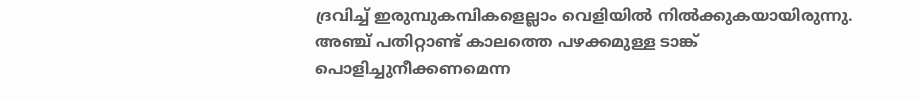ദ്രവിച്ച് ഇരുമ്പുകമ്പികളെല്ലാം വെളിയിൽ നിൽക്കുകയായിരുന്നു. അഞ്ച് പതിറ്റാണ്ട് കാലത്തെ പഴക്കമുള്ള ടാങ്ക് പൊളിച്ചുനീക്കണമെന്ന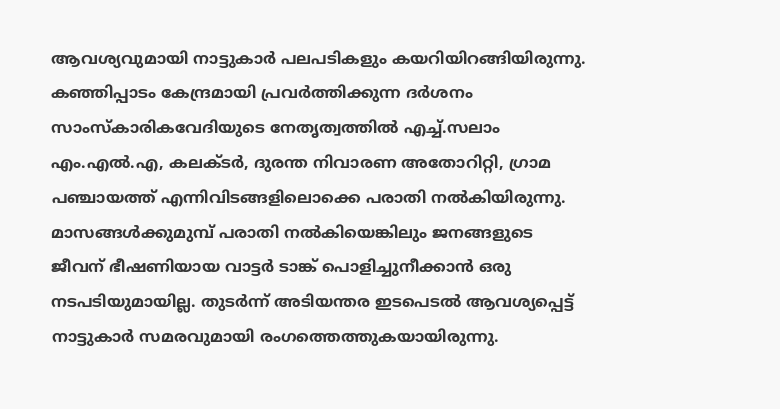ആവശ്യവുമായി നാട്ടുകാർ പലപടികളും കയറിയിറങ്ങിയിരുന്നു. കഞ്ഞിപ്പാടം കേന്ദ്രമായി പ്രവർത്തിക്കുന്ന ദർശനം സാംസ്കാരികവേദിയുടെ നേതൃത്വത്തിൽ എച്ച്.സലാം എം.എൽ.എ, കലക്ടർ, ദുരന്ത നിവാരണ അതോറിറ്റി, ഗ്രാമ പഞ്ചായത്ത് എന്നിവിടങ്ങളിലൊക്കെ പരാതി നൽകിയിരുന്നു. മാസങ്ങൾക്കുമുമ്പ് പരാതി നൽകിയെങ്കിലും ജനങ്ങളുടെ ജീവന് ഭീഷണിയായ വാട്ടർ ടാങ്ക് പൊളിച്ചുനീക്കാൻ ഒരു നടപടിയുമായില്ല. തുടർന്ന് അടിയന്തര ഇടപെടൽ ആവശ്യപ്പെട്ട് നാട്ടുകാർ സമരവുമായി രംഗത്തെത്തുകയായിരുന്നു.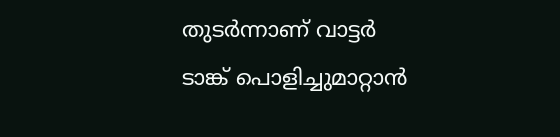തുടർന്നാണ് വാട്ടർ ടാങ്ക് പൊളിച്ചുമാറ്റാൻ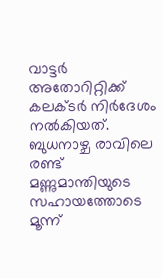വാട്ടർ അതോറിറ്റിക്ക് കലക്ടർ നിർദേശം നൽകിയത്. ബുധനാഴ്ച രാവിലെ രണ്ട് മണ്ണുമാന്തിയുടെ സഹായത്തോടെ മൂന്ന്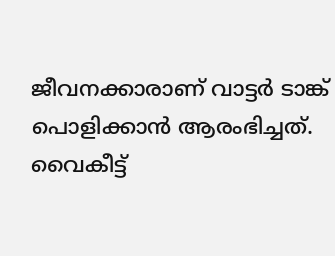ജീവനക്കാരാണ് വാട്ടർ ടാങ്ക് പൊളിക്കാൻ ആരംഭിച്ചത്. വൈകീട്ട്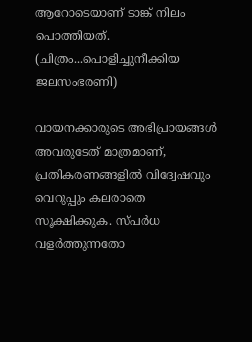ആറോടെയാണ് ടാങ്ക് നിലം പൊത്തിയത്. (ചിത്രം...പൊളിച്ചുനീക്കിയ ജലസംഭരണി)

വായനക്കാരുടെ അഭിപ്രായങ്ങള്‍ അവരുടേത് മാത്രമാണ്, പ്രതികരണങ്ങളിൽ വിദ്വേഷവും വെറുപ്പും കലരാതെ സൂക്ഷിക്കുക. സ്പർധ വളർത്തുന്നതോ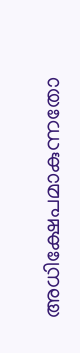അധിക്ഷേപമാകുന്നതോ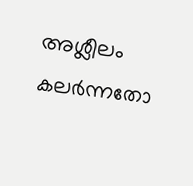അശ്ലീലം കലർന്നതോ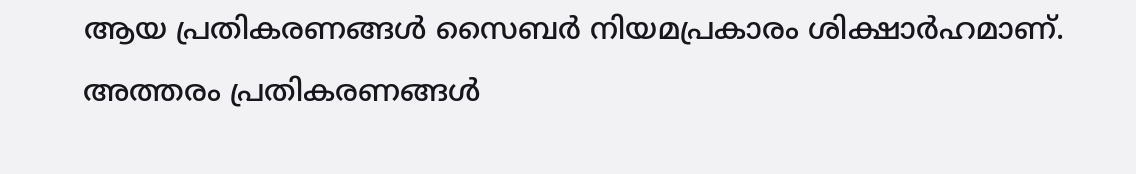ആയ പ്രതികരണങ്ങൾ സൈബർ നിയമപ്രകാരം ശിക്ഷാർഹമാണ്. അത്തരം പ്രതികരണങ്ങൾ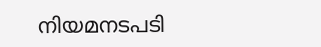നിയമനടപടി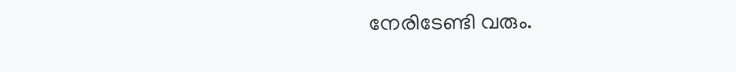നേരിടേണ്ടി വരും.